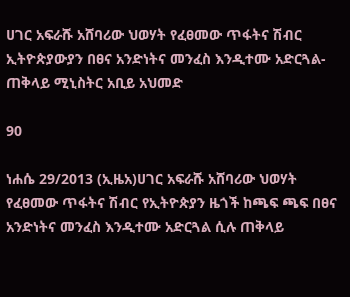ሀገር አፍራሹ አሸባሪው ህወሃት የፈፀመው ጥፋትና ሽብር ኢትዮጵያውያን በፀና አንድነትና መንፈስ እንዲተሙ አድርጓል-ጠቅላይ ሚኒስትር አቢይ አህመድ

90

ነሐሴ 29/2013 (ኢዜአ)ሀገር አፍራሹ አሸባሪው ህወሃት የፈፀመው ጥፋትና ሽብር የኢትዮጵያን ዜጎች ከጫፍ ጫፍ በፀና አንድነትና መንፈስ እንዲተሙ አድርጓል ሲሉ ጠቅላይ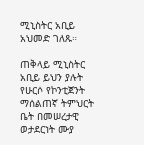ሚኒስትር አቢይ አህመድ ገለጹ።

ጠቅላይ ሚኒስትር አቢይ ይህን ያሉት የሁርሶ የኮንቲጀንት ማሰልጠኛ ትምህርት ቤት በመሠረታዊ ወታደርነት ሙያ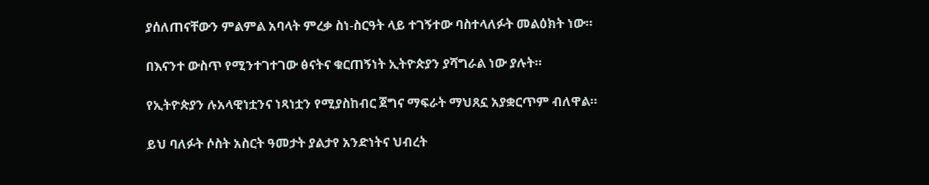ያሰለጠናቸውን ምልምል አባላት ምረቃ ስነ-ስርዓት ላይ ተገኝተው ባስተላለፉት መልዕክት ነው።

በእናንተ ውስጥ የሚንተገተገው ፅናትና ቁርጠኝነት ኢትዮጵያን ያሻግራል ነው ያሉት።

የኢትዮጵያን ሉአላዊነቷንና ነጻነቷን የሚያስከብር ጀግና ማፍራት ማህጸኗ አያቋርጥም ብለዋል።

ይህ ባለፉት ሶስት አስርት ዓመታት ያልታየ አንድነትና ህብረት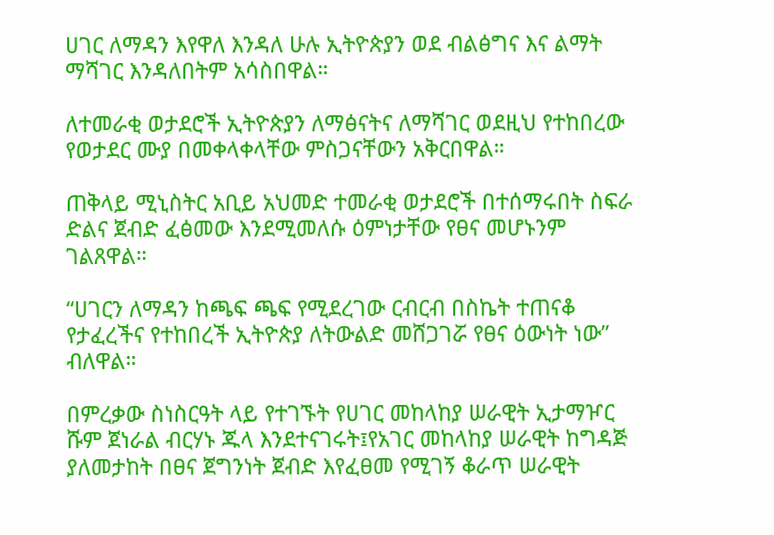ሀገር ለማዳን እየዋለ እንዳለ ሁሉ ኢትዮጵያን ወደ ብልፅግና እና ልማት ማሻገር እንዳለበትም አሳስበዋል።

ለተመራቂ ወታደሮች ኢትዮጵያን ለማፅናትና ለማሻገር ወደዚህ የተከበረው የወታደር ሙያ በመቀላቀላቸው ምስጋናቸውን አቅርበዋል።

ጠቅላይ ሚኒስትር አቢይ አህመድ ተመራቂ ወታደሮች በተሰማሩበት ስፍራ ድልና ጀብድ ፈፅመው እንደሚመለሱ ዕምነታቸው የፀና መሆኑንም ገልጸዋል።

“ሀገርን ለማዳን ከጫፍ ጫፍ የሚደረገው ርብርብ በስኬት ተጠናቆ የታፈረችና የተከበረች ኢትዮጵያ ለትውልድ መሸጋገሯ የፀና ዕውነት ነው” ብለዋል።

በምረቃው ስነስርዓት ላይ የተገኙት የሀገር መከላከያ ሠራዊት ኢታማዦር ሹም ጀነራል ብርሃኑ ጁላ እንደተናገሩት፤የአገር መከላከያ ሠራዊት ከግዳጅ ያለመታከት በፀና ጀግንነት ጀብድ እየፈፀመ የሚገኝ ቆራጥ ሠራዊት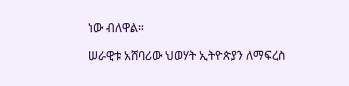ነው ብለዋል።

ሠራዊቱ አሸባሪው ህወሃት ኢትዮጵያን ለማፍረስ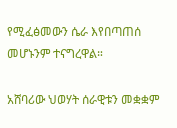የሚፈፅመውን ሴራ እየበጣጠሰ መሆኑንም ተናግረዋል።

አሸባሪው ህወሃት ሰራዊቱን መቋቋም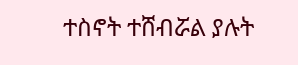ተስኖት ተሸብሯል ያሉት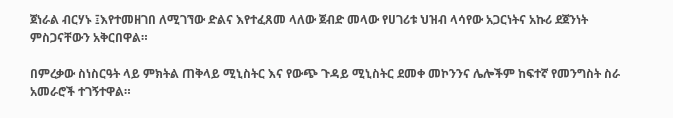ጀነራል ብርሃኑ ፤እየተመዘገበ ለሚገኘው ድልና እየተፈጸመ ላለው ጀብድ መላው የሀገሪቱ ህዝብ ላሳየው አጋርነትና አኩሪ ደጀንነት ምስጋናቸውን አቅርበዋል።

በምረቃው ስነስርዓት ላይ ምክትል ጠቅላይ ሚኒስትር እና የውጭ ጉዳይ ሚኒስትር ደመቀ መኮንንና ሌሎችም ከፍተኛ የመንግስት ስራ አመራሮች ተገኝተዋል።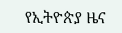የኢትዮጵያ ዜና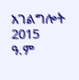አገልግሎት
2015
ዓ.ም